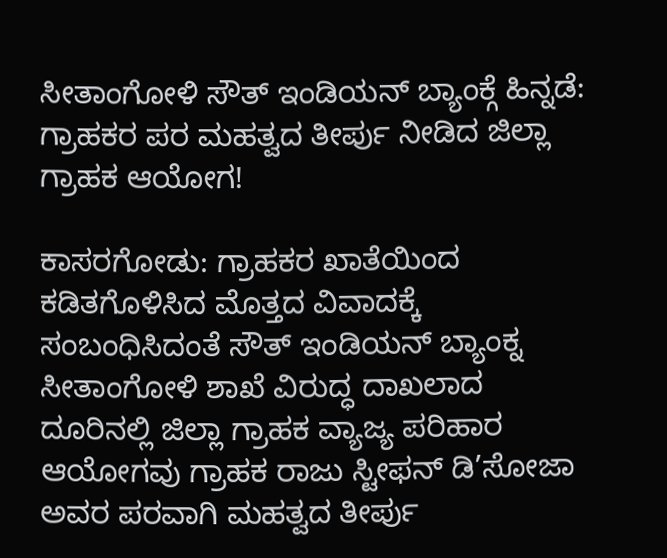ಸೀತಾಂಗೋಳಿ ಸೌತ್ ಇಂಡಿಯನ್ ಬ್ಯಾಂಕ್ಗೆ ಹಿನ್ನಡೆ: ಗ್ರಾಹಕರ ಪರ ಮಹತ್ವದ ತೀರ್ಪು ನೀಡಿದ ಜಿಲ್ಲಾ ಗ್ರಾಹಕ ಆಯೋಗ!

ಕಾಸರಗೋಡು: ಗ್ರಾಹಕರ ಖಾತೆಯಿಂದ ಕಡಿತಗೊಳಿಸಿದ ಮೊತ್ತದ ವಿವಾದಕ್ಕೆ ಸಂಬಂಧಿಸಿದಂತೆ ಸೌತ್ ಇಂಡಿಯನ್ ಬ್ಯಾಂಕ್ನ ಸೀತಾಂಗೋಳಿ ಶಾಖೆ ವಿರುದ್ಧ ದಾಖಲಾದ ದೂರಿನಲ್ಲಿ ಜಿಲ್ಲಾ ಗ್ರಾಹಕ ವ್ಯಾಜ್ಯ ಪರಿಹಾರ ಆಯೋಗವು ಗ್ರಾಹಕ ರಾಜು ಸ್ಟೀಫನ್ ಡಿ’ಸೋಜಾ ಅವರ ಪರವಾಗಿ ಮಹತ್ವದ ತೀರ್ಪು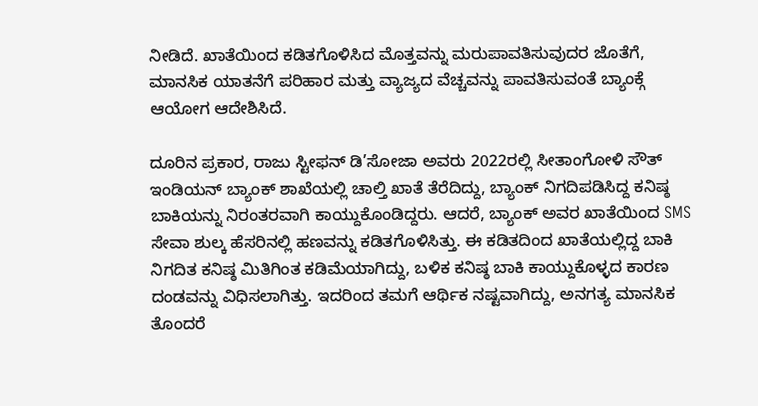ನೀಡಿದೆ. ಖಾತೆಯಿಂದ ಕಡಿತಗೊಳಿಸಿದ ಮೊತ್ತವನ್ನು ಮರುಪಾವತಿಸುವುದರ ಜೊತೆಗೆ, ಮಾನಸಿಕ ಯಾತನೆಗೆ ಪರಿಹಾರ ಮತ್ತು ವ್ಯಾಜ್ಯದ ವೆಚ್ಚವನ್ನು ಪಾವತಿಸುವಂತೆ ಬ್ಯಾಂಕ್ಗೆ ಆಯೋಗ ಆದೇಶಿಸಿದೆ.

ದೂರಿನ ಪ್ರಕಾರ, ರಾಜು ಸ್ಟೀಫನ್ ಡಿ’ಸೋಜಾ ಅವರು 2022ರಲ್ಲಿ ಸೀತಾಂಗೋಳಿ ಸೌತ್ ಇಂಡಿಯನ್ ಬ್ಯಾಂಕ್ ಶಾಖೆಯಲ್ಲಿ ಚಾಲ್ತಿ ಖಾತೆ ತೆರೆದಿದ್ದು, ಬ್ಯಾಂಕ್ ನಿಗದಿಪಡಿಸಿದ್ದ ಕನಿಷ್ಠ ಬಾಕಿಯನ್ನು ನಿರಂತರವಾಗಿ ಕಾಯ್ದುಕೊಂಡಿದ್ದರು. ಆದರೆ, ಬ್ಯಾಂಕ್ ಅವರ ಖಾತೆಯಿಂದ SMS ಸೇವಾ ಶುಲ್ಕ ಹೆಸರಿನಲ್ಲಿ ಹಣವನ್ನು ಕಡಿತಗೊಳಿಸಿತ್ತು. ಈ ಕಡಿತದಿಂದ ಖಾತೆಯಲ್ಲಿದ್ದ ಬಾಕಿ ನಿಗದಿತ ಕನಿಷ್ಠ ಮಿತಿಗಿಂತ ಕಡಿಮೆಯಾಗಿದ್ದು, ಬಳಿಕ ಕನಿಷ್ಠ ಬಾಕಿ ಕಾಯ್ದುಕೊಳ್ಳದ ಕಾರಣ ದಂಡವನ್ನು ವಿಧಿಸಲಾಗಿತ್ತು. ಇದರಿಂದ ತಮಗೆ ಆರ್ಥಿಕ ನಷ್ಟವಾಗಿದ್ದು, ಅನಗತ್ಯ ಮಾನಸಿಕ ತೊಂದರೆ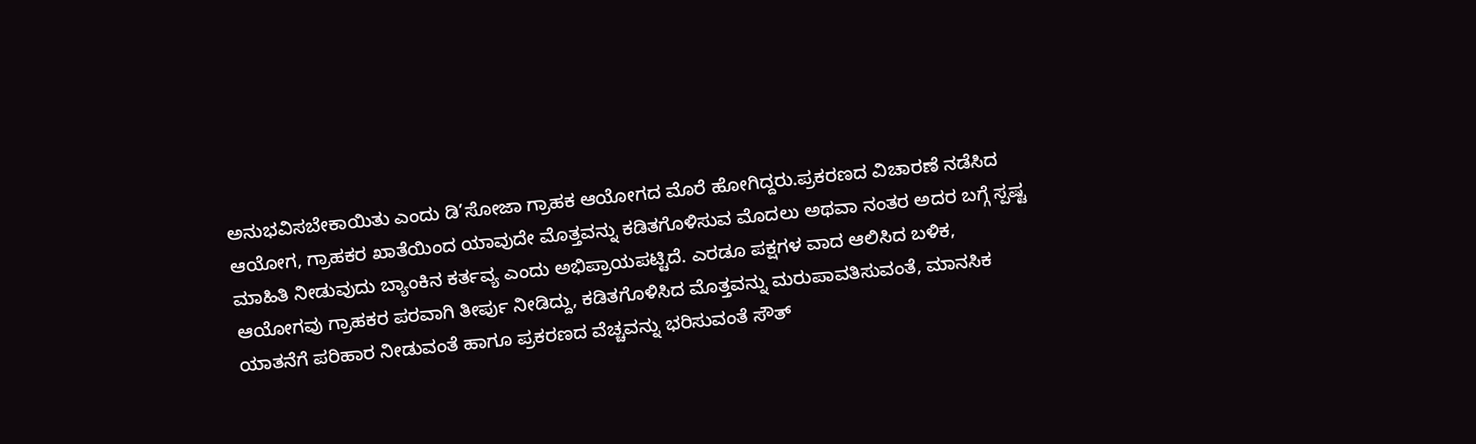ಅನುಭವಿಸಬೇಕಾಯಿತು ಎಂದು ಡಿ’ಸೋಜಾ ಗ್ರಾಹಕ ಆಯೋಗದ ಮೊರೆ ಹೋಗಿದ್ದರು.ಪ್ರಕರಣದ ವಿಚಾರಣೆ ನಡೆಸಿದ ಆಯೋಗ, ಗ್ರಾಹಕರ ಖಾತೆಯಿಂದ ಯಾವುದೇ ಮೊತ್ತವನ್ನು ಕಡಿತಗೊಳಿಸುವ ಮೊದಲು ಅಥವಾ ನಂತರ ಅದರ ಬಗ್ಗೆ ಸ್ಪಷ್ಟ ಮಾಹಿತಿ ನೀಡುವುದು ಬ್ಯಾಂಕಿನ ಕರ್ತವ್ಯ ಎಂದು ಅಭಿಪ್ರಾಯಪಟ್ಟಿದೆ. ಎರಡೂ ಪಕ್ಷಗಳ ವಾದ ಆಲಿಸಿದ ಬಳಿಕ, ಆಯೋಗವು ಗ್ರಾಹಕರ ಪರವಾಗಿ ತೀರ್ಪು ನೀಡಿದ್ದು, ಕಡಿತಗೊಳಿಸಿದ ಮೊತ್ತವನ್ನು ಮರುಪಾವತಿಸುವಂತೆ, ಮಾನಸಿಕ ಯಾತನೆಗೆ ಪರಿಹಾರ ನೀಡುವಂತೆ ಹಾಗೂ ಪ್ರಕರಣದ ವೆಚ್ಚವನ್ನು ಭರಿಸುವಂತೆ ಸೌತ್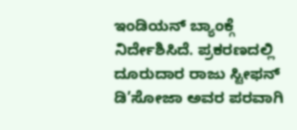ಇಂಡಿಯನ್ ಬ್ಯಾಂಕ್ಗೆ ನಿರ್ದೇಶಿಸಿದೆ. ಪ್ರಕರಣದಲ್ಲಿ ದೂರುದಾರ ರಾಜು ಸ್ಟೀಫನ್ ಡಿ’ಸೋಜಾ ಅವರ ಪರವಾಗಿ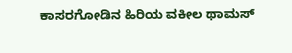ಕಾಸರಗೋಡಿನ ಹಿರಿಯ ವಕೀಲ ಥಾಮಸ್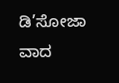ಡಿ’ಸೋಜಾ ವಾದ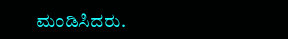ಮಂಡಿಸಿದರು.